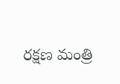రక్షణ మంత్రి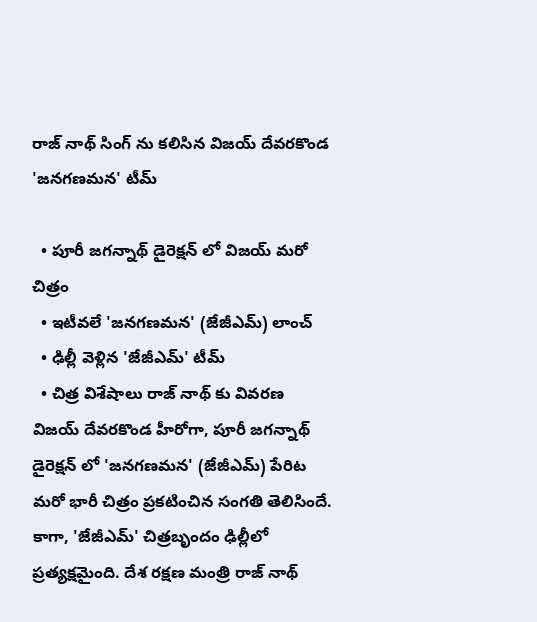రాజ్ నాథ్ సింగ్ ను కలిసిన విజయ్ దేవరకొండ 'జనగణమన' టీమ్

  • పూరీ జగన్నాథ్ డైరెక్షన్ లో విజయ్ మరో చిత్రం
  • ఇటీవలే 'జనగణమన' (జేజీఎమ్) లాంచ్
  • ఢిల్లీ వెళ్లిన 'జేజీఎమ్' టీమ్
  • చిత్ర విశేషాలు రాజ్ నాథ్ కు వివరణ
విజయ్ దేవరకొండ హీరోగా, పూరీ జగన్నాథ్ డైరెక్షన్ లో 'జనగణమన' (జేజీఎమ్) పేరిట మరో భారీ చిత్రం ప్రకటించిన సంగతి తెలిసిందే. కాగా, 'జేజీఎమ్' చిత్రబృందం ఢిల్లీలో ప్రత్యక్షమైంది. దేశ రక్షణ మంత్రి రాజ్ నాథ్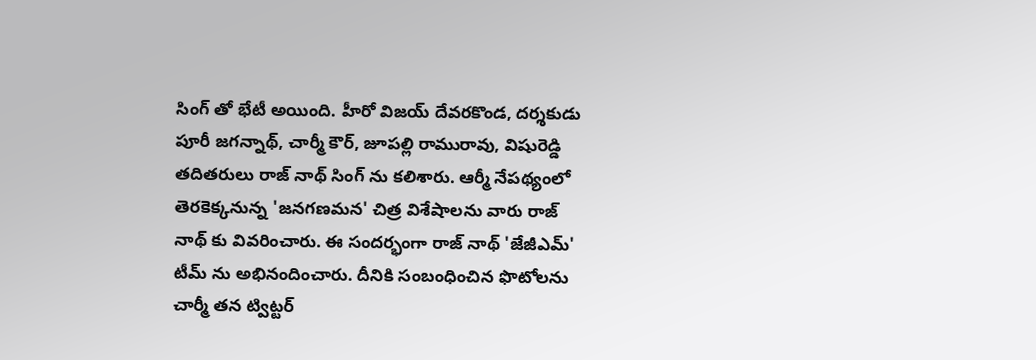సింగ్ తో భేటీ అయింది. హీరో విజయ్ దేవరకొండ, దర్శకుడు పూరీ జగన్నాథ్, చార్మీ కౌర్, జూపల్లి రామురావు, విషురెడ్డి తదితరులు రాజ్ నాథ్ సింగ్ ను కలిశారు. ఆర్మీ నేపథ్యంలో తెరకెక్కనున్న 'జనగణమన' చిత్ర విశేషాలను వారు రాజ్ నాథ్ కు వివరించారు. ఈ సందర్భంగా రాజ్ నాథ్ 'జేజీఎమ్' టీమ్ ను అభినందించారు. దీనికి సంబంధించిన ఫొటోలను చార్మీ తన ట్విట్టర్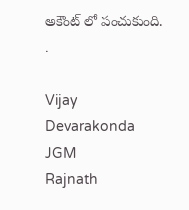అకౌంట్ లో పంచుకుంది.
.

Vijay Devarakonda
JGM
Rajnath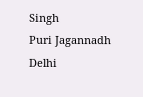Singh
Puri Jagannadh
Delhi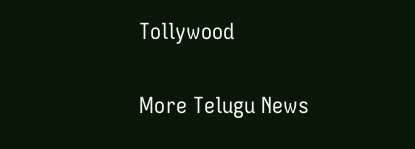Tollywood

More Telugu News